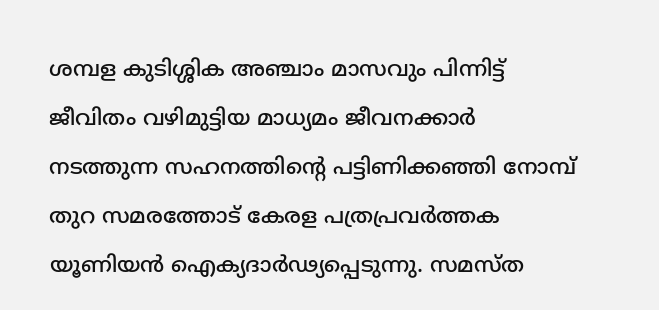ശമ്പള കുടിശ്ശിക അഞ്ചാം മാസവും പിന്നിട്ട് ജീവിതം വഴിമുട്ടിയ മാധ്യമം ജീവനക്കാർ നടത്തുന്ന സഹനത്തിൻ്റെ പട്ടിണിക്കഞ്ഞി നോമ്പ് തുറ സമരത്തോട് കേരള പത്രപ്രവർത്തക യൂണിയൻ ഐക്യദാർഢ്യപ്പെടുന്നു. സമസ്ത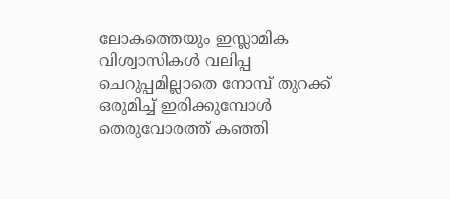ലോകത്തെയും ഇസ്ലാമിക വിശ്വാസികൾ വലിപ്പ ചെറുപ്പമില്ലാതെ നോമ്പ് തുറക്ക് ഒരുമിച്ച് ഇരിക്കുമ്പോൾ തെരുവോരത്ത് കഞ്ഞി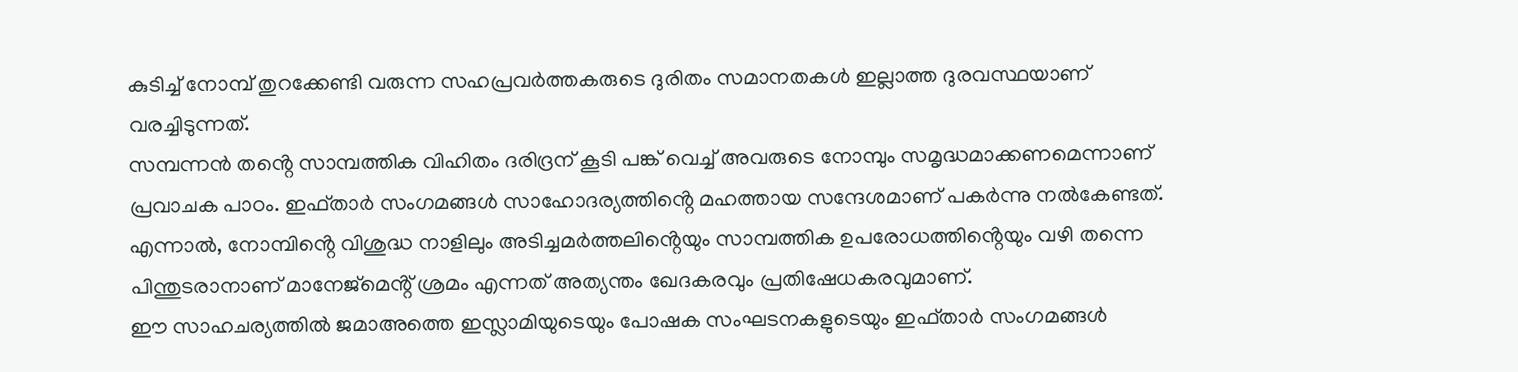കുടിച്ച് നോമ്പ് തുറക്കേണ്ടി വരുന്ന സഹപ്രവർത്തകരുടെ ദുരിതം സമാനതകൾ ഇല്ലാത്ത ദുരവസ്ഥയാണ് വരച്ചിടുന്നത്.
സമ്പന്നൻ തൻ്റെ സാമ്പത്തിക വിഹിതം ദരിദ്രന് കൂടി പങ്ക് വെച്ച് അവരുടെ നോമ്പും സമൃദ്ധമാക്കണമെന്നാണ് പ്രവാചക പാഠം. ഇഫ്താർ സംഗമങ്ങൾ സാഹോദര്യത്തിൻ്റെ മഹത്തായ സന്ദേശമാണ് പകർന്നു നൽകേണ്ടത്. എന്നാൽ, നോമ്പിൻ്റെ വിശുദ്ധ നാളിലും അടിച്ചമർത്തലിൻ്റെയും സാമ്പത്തിക ഉപരോധത്തിൻ്റെയും വഴി തന്നെ പിന്തുടരാനാണ് മാനേജ്മെൻ്റ് ശ്രമം എന്നത് അത്യന്തം ഖേദകരവും പ്രതിഷേധകരവുമാണ്.
ഈ സാഹചര്യത്തിൽ ജമാഅത്തെ ഇസ്ലാമിയുടെയും പോഷക സംഘടനകളുടെയും ഇഫ്താർ സംഗമങ്ങൾ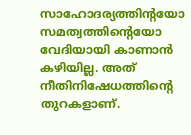സാഹോദര്യത്തിൻ്റയോ സമത്വത്തിൻ്റെയോ വേദിയായി കാണാൻ കഴിയില്ല. അത് നീതിനിഷേധത്തിൻ്റെ തുറകളാണ്.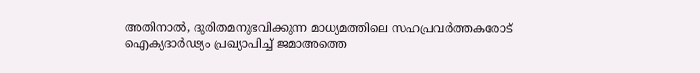അതിനാൽ, ദുരിതമനുഭവിക്കുന്ന മാധ്യമത്തിലെ സഹപ്രവർത്തകരോട് ഐക്യദാർഢ്യം പ്രഖ്യാപിച്ച് ജമാഅത്തെ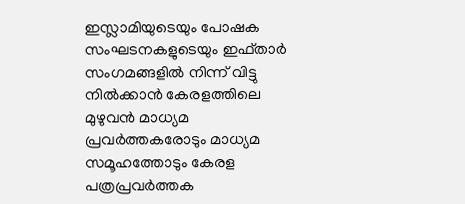ഇസ്ലാമിയുടെയും പോഷക സംഘടനകളുടെയും ഇഫ്താർ സംഗമങ്ങളിൽ നിന്ന് വിട്ടു നിൽക്കാൻ കേരളത്തിലെ മുഴുവൻ മാധ്യമ പ്രവർത്തകരോടും മാധ്യമ സമൂഹത്തോടും കേരള പത്രപ്രവർത്തക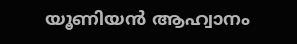യൂണിയൻ ആഹ്വാനം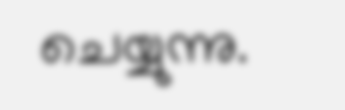ചെയ്യുന്നു.